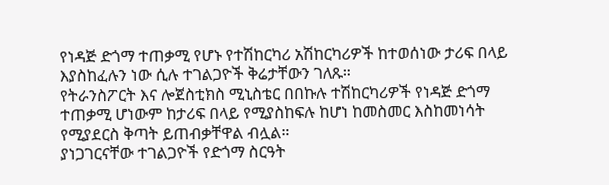የነዳጅ ድጎማ ተጠቃሚ የሆኑ የተሽከርካሪ አሽከርካሪዎች ከተወሰነው ታሪፍ በላይ እያስከፈሉን ነው ሲሉ ተገልጋዮች ቅሬታቸውን ገለጹ።
የትራንስፖርት እና ሎጀስቲክስ ሚኒስቴር በበኩሉ ተሽከርካሪዎች የነዳጅ ድጎማ ተጠቃሚ ሆነውም ከታሪፍ በላይ የሚያስከፍሉ ከሆነ ከመስመር እስከመነሳት የሚያደርስ ቅጣት ይጠብቃቸዋል ብሏል።
ያነጋገርናቸው ተገልጋዮች የድጎማ ስርዓት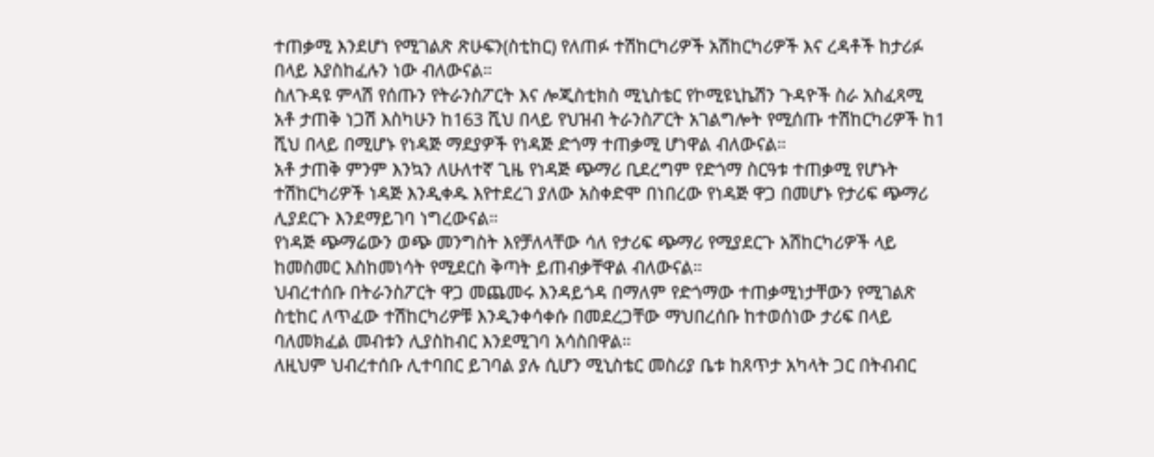ተጠቃሚ እንደሆነ የሚገልጽ ጽሁፍን(ስቲከር) የለጠፉ ተሽከርካሪዎች አሽከርካሪዎች እና ረዳቶች ከታሪፉ በላይ እያስከፈሉን ነው ብለውናል።
ስለጉዳዩ ምላሽ የሰጡን የትራንስፖርት እና ሎጂስቲክስ ሚኒስቴር የኮሚዩኒኬሽን ጉዳዮች ስራ አስፈጻሚ አቶ ታጠቅ ነጋሽ እስካሁን ከ163 ሺህ በላይ የህዝብ ትራንስፖርት አገልግሎት የሚሰጡ ተሽከርካሪዎች ከ1 ሺህ በላይ በሚሆኑ የነዳጅ ማደያዎች የነዳጅ ድጎማ ተጠቃሚ ሆነዋል ብለውናል።
አቶ ታጠቅ ምንም እንኳን ለሁለተኛ ጊዜ የነዳጅ ጭማሪ ቢደረግም የድጎማ ስርዓቱ ተጠቃሚ የሆኑት ተሽከርካሪዎች ነዳጅ እንዲቀዱ እየተደረገ ያለው አስቀድሞ በነበረው የነዳጅ ዋጋ በመሆኑ የታሪፍ ጭማሪ ሊያደርጉ እንደማይገባ ነግረውናል።
የነዳጅ ጭማሬውን ወጭ መንግስት እየቻለላቸው ሳለ የታሪፍ ጭማሪ የሚያደርጉ አሽከርካሪዎች ላይ ከመስመር እስከመነሳት የሚደርስ ቅጣት ይጠብቃቸዋል ብለውናል።
ህብረተሰቡ በትራንስፖርት ዋጋ መጨመሩ እንዳይጎዳ በማለም የድጎማው ተጠቃሚነታቸውን የሚገልጽ ስቲከር ለጥፈው ተሽከርካሪዎቹ እንዲንቀሳቀሱ በመደረጋቸው ማህበረሰቡ ከተወሰነው ታሪፍ በላይ ባለመክፈል መብቱን ሊያስከብር እንደሚገባ አሳስበዋል።
ለዚህም ህብረተሰቡ ሊተባበር ይገባል ያሉ ሲሆን ሚኒስቴር መስሪያ ቤቱ ከጸጥታ አካላት ጋር በትብብር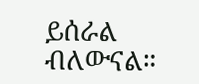ይሰራል ብለውናል።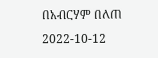በአብርሃም በለጠ
2022-10-12